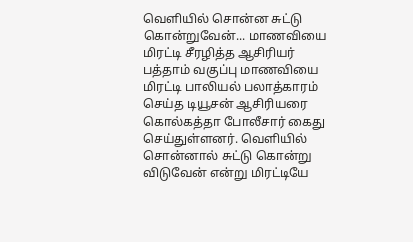வெளியில் சொன்ன சுட்டு கொன்றுவேன்... மாணவியை மிரட்டி சீரழித்த ஆசிரியர்
பத்தாம் வகுப்பு மாணவியை மிரட்டி பாலியல் பலாத்காரம் செய்த டியூசன் ஆசிரியரை கொல்கத்தா போலீசார் கைது செய்துள்ளனர். வெளியில் சொன்னால் சுட்டு கொன்று விடுவேன் என்று மிரட்டியே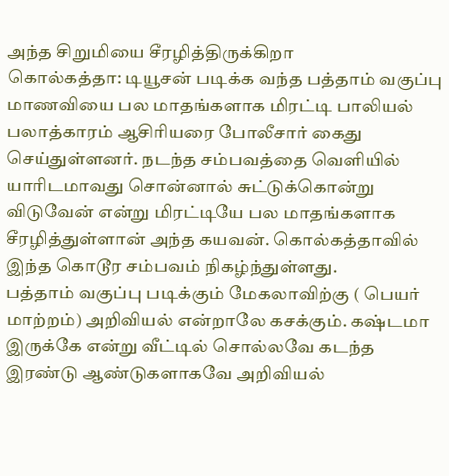அந்த சிறுமியை சீரழித்திருக்கிறா
கொல்கத்தா: டியூசன் படிக்க வந்த பத்தாம் வகுப்பு மாணவியை பல மாதங்களாக மிரட்டி பாலியல் பலாத்காரம் ஆசிரியரை போலீசார் கைது செய்துள்ளனர். நடந்த சம்பவத்தை வெளியில் யாரிடமாவது சொன்னால் சுட்டுக்கொன்று விடுவேன் என்று மிரட்டியே பல மாதங்களாக சீரழித்துள்ளான் அந்த கயவன். கொல்கத்தாவில் இந்த கொடூர சம்பவம் நிகழ்ந்துள்ளது.
பத்தாம் வகுப்பு படிக்கும் மேகலாவிற்கு ( பெயர் மாற்றம்) அறிவியல் என்றாலே கசக்கும். கஷ்டமா இருக்கே என்று வீட்டில் சொல்லவே கடந்த இரண்டு ஆண்டுகளாகவே அறிவியல்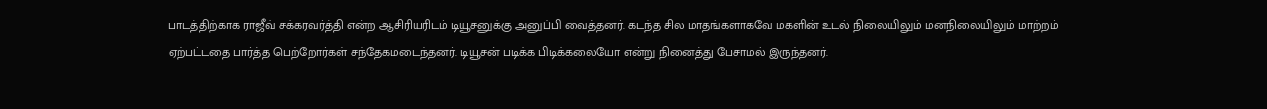பாடத்திற்காக ராஜீவ் சக்கரவர்த்தி என்ற ஆசிரியரிடம் டியூசனுக்கு அனுப்பி வைத்தனர். கடந்த சில மாதங்களாகவே மகளின் உடல் நிலையிலும் மனநிலையிலும் மாற்றம் ஏற்பட்டதை பார்த்த பெற்றோர்கள் சந்தேகமடைந்தனர். டியூசன் படிக்க பிடிக்கலையோ என்று நினைத்து பேசாமல் இருந்தனர்.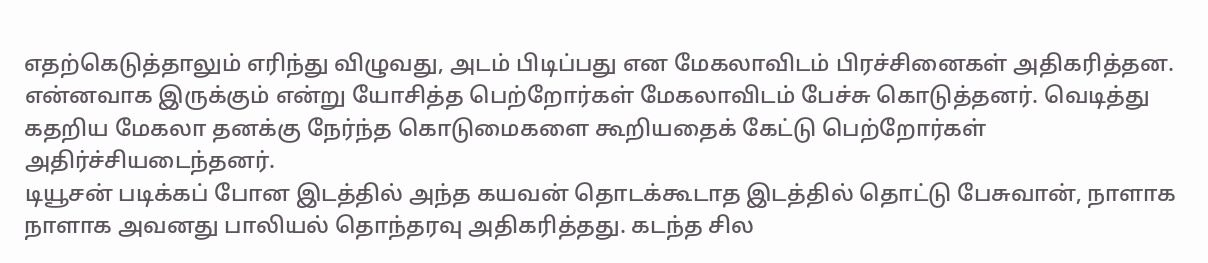எதற்கெடுத்தாலும் எரிந்து விழுவது, அடம் பிடிப்பது என மேகலாவிடம் பிரச்சினைகள் அதிகரித்தன. என்னவாக இருக்கும் என்று யோசித்த பெற்றோர்கள் மேகலாவிடம் பேச்சு கொடுத்தனர். வெடித்து கதறிய மேகலா தனக்கு நேர்ந்த கொடுமைகளை கூறியதைக் கேட்டு பெற்றோர்கள் அதிர்ச்சியடைந்தனர்.
டியூசன் படிக்கப் போன இடத்தில் அந்த கயவன் தொடக்கூடாத இடத்தில் தொட்டு பேசுவான், நாளாக நாளாக அவனது பாலியல் தொந்தரவு அதிகரித்தது. கடந்த சில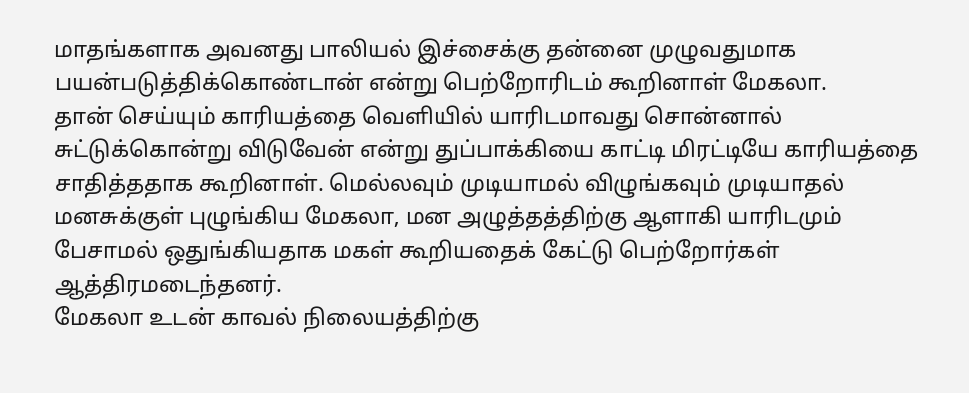மாதங்களாக அவனது பாலியல் இச்சைக்கு தன்னை முழுவதுமாக பயன்படுத்திக்கொண்டான் என்று பெற்றோரிடம் கூறினாள் மேகலா.
தான் செய்யும் காரியத்தை வெளியில் யாரிடமாவது சொன்னால் சுட்டுக்கொன்று விடுவேன் என்று துப்பாக்கியை காட்டி மிரட்டியே காரியத்தை சாதித்ததாக கூறினாள். மெல்லவும் முடியாமல் விழுங்கவும் முடியாதல் மனசுக்குள் புழுங்கிய மேகலா, மன அழுத்தத்திற்கு ஆளாகி யாரிடமும் பேசாமல் ஒதுங்கியதாக மகள் கூறியதைக் கேட்டு பெற்றோர்கள் ஆத்திரமடைந்தனர்.
மேகலா உடன் காவல் நிலையத்திற்கு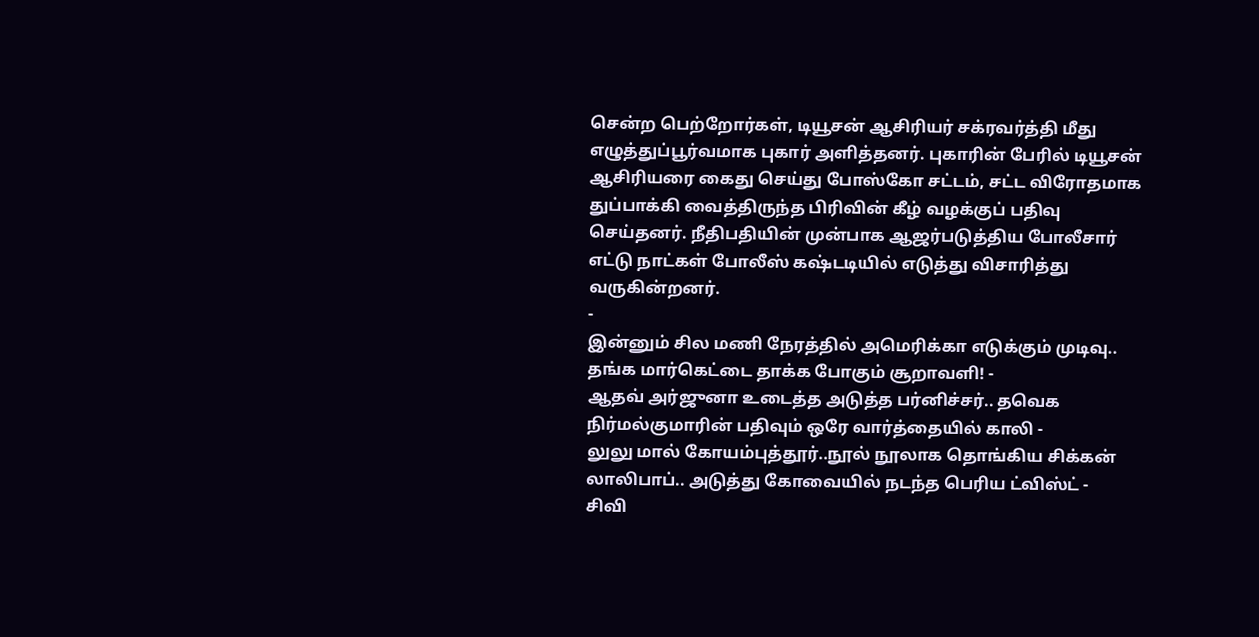சென்ற பெற்றோர்கள், டியூசன் ஆசிரியர் சக்ரவர்த்தி மீது எழுத்துப்பூர்வமாக புகார் அளித்தனர். புகாரின் பேரில் டியூசன் ஆசிரியரை கைது செய்து போஸ்கோ சட்டம், சட்ட விரோதமாக துப்பாக்கி வைத்திருந்த பிரிவின் கீழ் வழக்குப் பதிவு செய்தனர். நீதிபதியின் முன்பாக ஆஜர்படுத்திய போலீசார் எட்டு நாட்கள் போலீஸ் கஷ்டடியில் எடுத்து விசாரித்து வருகின்றனர்.
-
இன்னும் சில மணி நேரத்தில் அமெரிக்கா எடுக்கும் முடிவு.. தங்க மார்கெட்டை தாக்க போகும் சூறாவளி! -
ஆதவ் அர்ஜுனா உடைத்த அடுத்த பர்னிச்சர்.. தவெக நிர்மல்குமாரின் பதிவும் ஒரே வார்த்தையில் காலி -
லுலு மால் கோயம்புத்தூர்..நூல் நூலாக தொங்கிய சிக்கன் லாலிபாப்.. அடுத்து கோவையில் நடந்த பெரிய ட்விஸ்ட் -
சிவி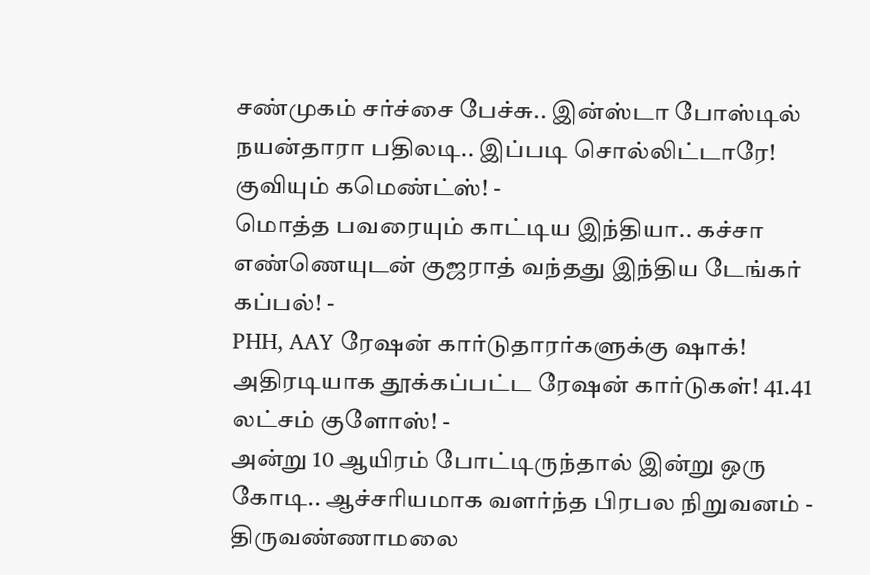சண்முகம் சர்ச்சை பேச்சு.. இன்ஸ்டா போஸ்டில் நயன்தாரா பதிலடி.. இப்படி சொல்லிட்டாரே! குவியும் கமெண்ட்ஸ்! -
மொத்த பவரையும் காட்டிய இந்தியா.. கச்சா எண்ணெயுடன் குஜராத் வந்தது இந்திய டேங்கர் கப்பல்! -
PHH, AAY ரேஷன் கார்டுதாரர்களுக்கு ஷாக்! அதிரடியாக தூக்கப்பட்ட ரேஷன் கார்டுகள்! 41.41 லட்சம் குளோஸ்! -
அன்று 10 ஆயிரம் போட்டிருந்தால் இன்று ஒரு கோடி.. ஆச்சரியமாக வளர்ந்த பிரபல நிறுவனம் -
திருவண்ணாமலை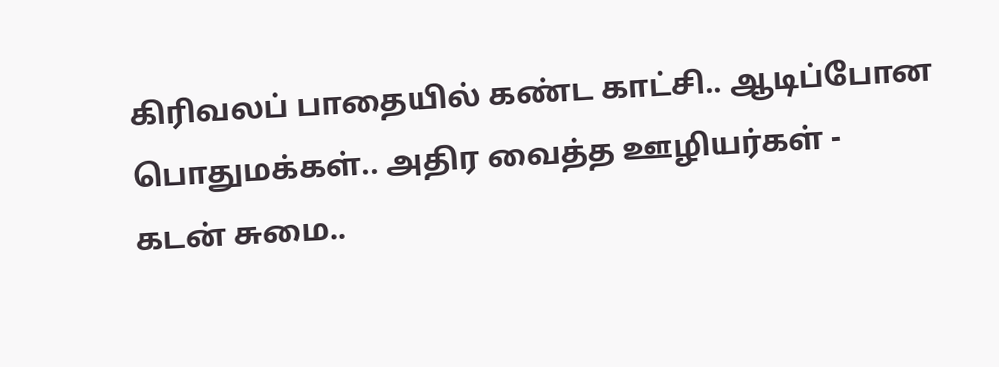கிரிவலப் பாதையில் கண்ட காட்சி.. ஆடிப்போன பொதுமக்கள்.. அதிர வைத்த ஊழியர்கள் -
கடன் சுமை..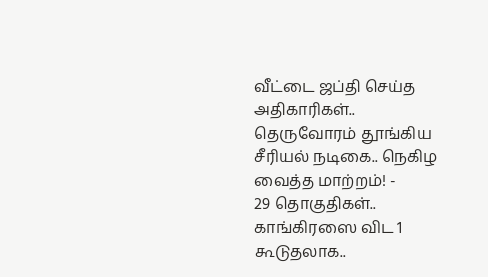வீட்டை ஜப்தி செய்த அதிகாரிகள்.. தெருவோரம் தூங்கிய சீரியல் நடிகை.. நெகிழ வைத்த மாற்றம்! -
29 தொகுதிகள்.. காங்கிரஸை விட 1 கூடுதலாக..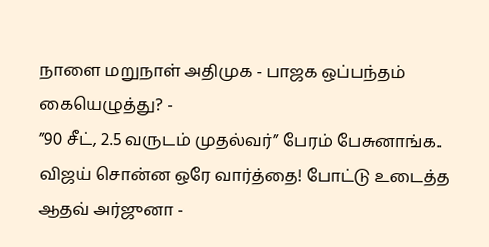நாளை மறுநாள் அதிமுக - பாஜக ஒப்பந்தம் கையெழுத்து? -
”90 சீட், 2.5 வருடம் முதல்வர்” பேரம் பேசுனாங்க.. விஜய் சொன்ன ஒரே வார்த்தை! போட்டு உடைத்த ஆதவ் அர்ஜுனா -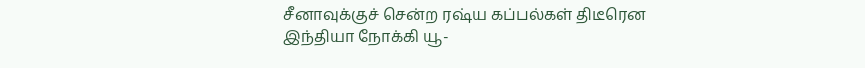சீனாவுக்குச் சென்ற ரஷ்ய கப்பல்கள் திடீரென இந்தியா நோக்கி யூ-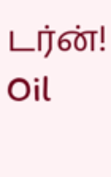டர்ன்! Oil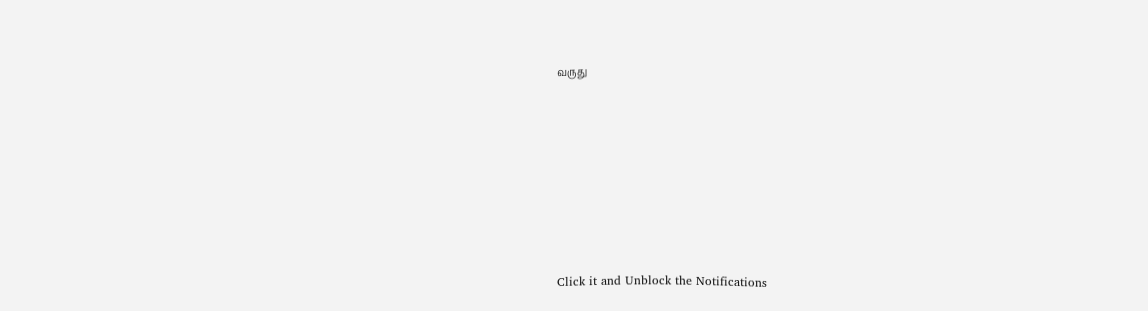வருது












Click it and Unblock the Notifications